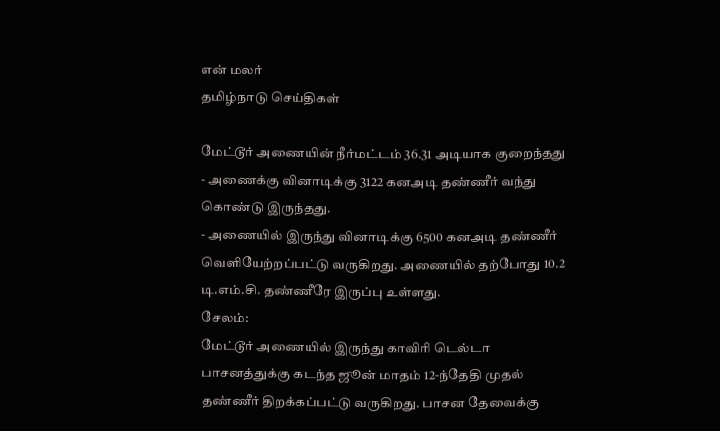என் மலர்
தமிழ்நாடு செய்திகள்

மேட்டூர் அணையின் நீர்மட்டம் 36.31 அடியாக குறைந்தது
- அணைக்கு வினாடிக்கு 3122 கனஅடி தண்ணீர் வந்து கொண்டு இருந்தது.
- அணையில் இருந்து வினாடிக்கு 6500 கனஅடி தண்ணீர் வெளியேற்றப்பட்டு வருகிறது. அணையில் தற்போது 10.2 டி.எம்.சி. தண்ணீரே இருப்பு உள்ளது.
சேலம்:
மேட்டூர் அணையில் இருந்து காவிரி டெல்டா பாசனத்துக்கு கடந்த ஜூன் மாதம் 12-ந்தேதி முதல் தண்ணீர் திறக்கப்பட்டு வருகிறது. பாசன தேவைக்கு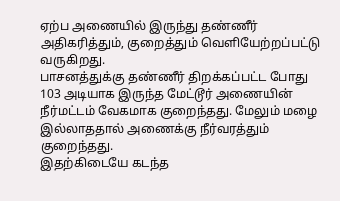ஏற்ப அணையில் இருந்து தண்ணீர் அதிகரித்தும், குறைத்தும் வெளியேற்றப்பட்டு வருகிறது.
பாசனத்துக்கு தண்ணீர் திறக்கப்பட்ட போது 103 அடியாக இருந்த மேட்டூர் அணையின் நீர்மட்டம் வேகமாக குறைந்தது. மேலும் மழை இல்லாததால் அணைக்கு நீர்வரத்தும் குறைந்தது.
இதற்கிடையே கடந்த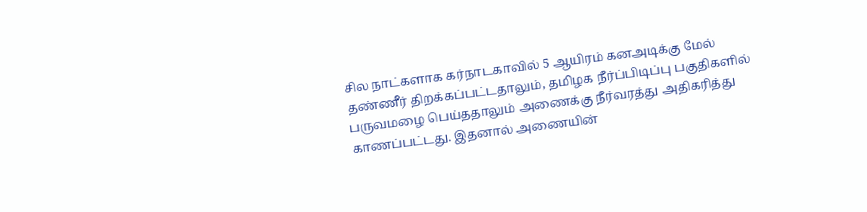சில நாட்களாக கர்நாடகாவில் 5 ஆயிரம் கனஅடிக்கு மேல் தண்ணீர் திறக்கப்பட்டதாலும், தமிழக நீர்ப்பிடிப்பு பகுதிகளில் பருவமழை பெய்ததாலும் அணைக்கு நீர்வரத்து அதிகரித்து காணப்பட்டது. இதனால் அணையின்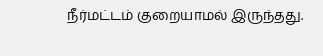நீர்மட்டம் குறையாமல் இருந்தது.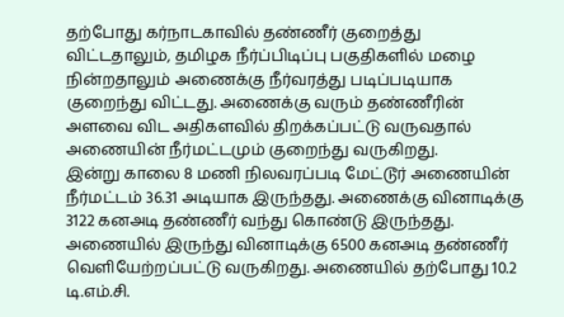தற்போது கர்நாடகாவில் தண்ணீர் குறைத்து விட்டதாலும், தமிழக நீர்ப்பிடிப்பு பகுதிகளில் மழை நின்றதாலும் அணைக்கு நீர்வரத்து படிப்படியாக குறைந்து விட்டது. அணைக்கு வரும் தண்ணீரின் அளவை விட அதிகளவில் திறக்கப்பட்டு வருவதால் அணையின் நீர்மட்டமும் குறைந்து வருகிறது.
இன்று காலை 8 மணி நிலவரப்படி மேட்டூர் அணையின் நீர்மட்டம் 36.31 அடியாக இருந்தது. அணைக்கு வினாடிக்கு 3122 கனஅடி தண்ணீர் வந்து கொண்டு இருந்தது. அணையில் இருந்து வினாடிக்கு 6500 கனஅடி தண்ணீர் வெளியேற்றப்பட்டு வருகிறது. அணையில் தற்போது 10.2 டி.எம்.சி.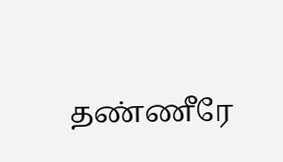தண்ணீரே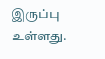இருப்பு உள்ளது.